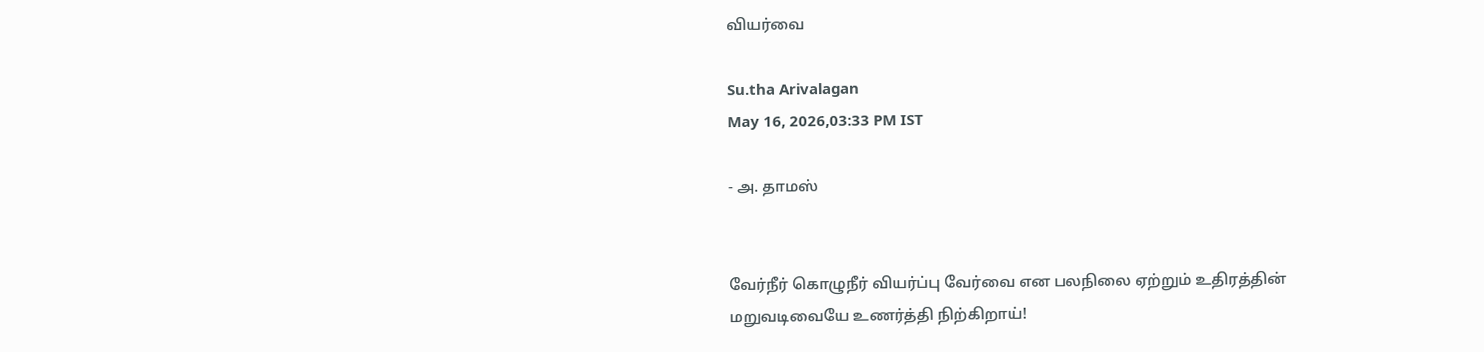வியர்வை

Su.tha Arivalagan
May 16, 2026,03:33 PM IST

- அ. தாமஸ்


வேர்நீர் கொழுநீர் வியர்ப்பு வேர்வை என பலநிலை ஏற்றும் உதிரத்தின் மறுவடிவையே உணர்த்தி நிற்கிறாய்!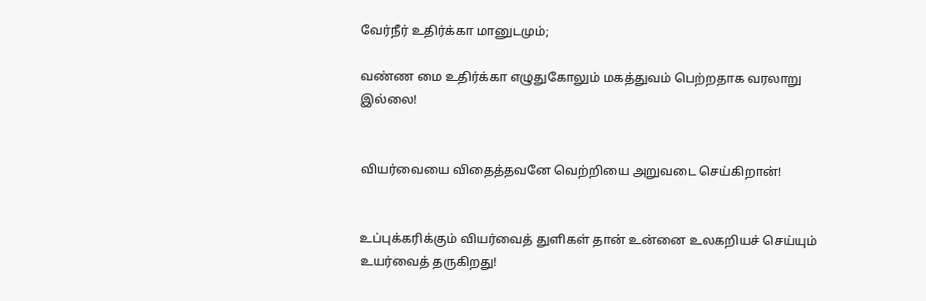வேர்நீர் உதிர்க்கா மானுடமும்;

வண்ண மை உதிர்க்கா எழுதுகோலும் மகத்துவம் பெற்றதாக வரலாறு இல்லை!


வியர்வையை விதைத்தவனே வெற்றியை அறுவடை செய்கிறான்!


உப்புக்கரிக்கும் வியர்வைத் துளிகள் தான் உன்னை உலகறியச் செய்யும் உயர்வைத் தருகிறது!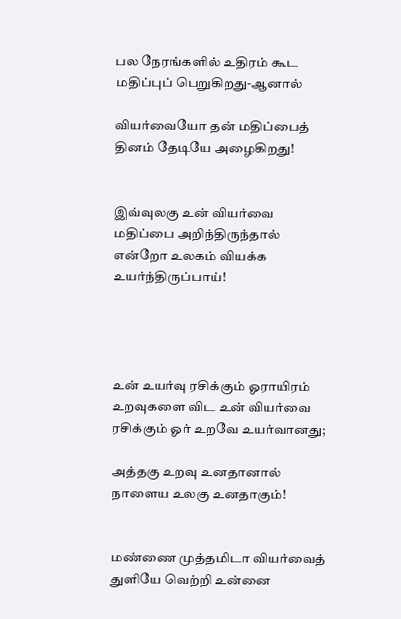பல நேரங்களில் உதிரம் கூட மதிப்புப் பெறுகிறது-ஆனால்

வியர்வையோ தன் மதிப்பைத் தினம் தேடியே அழைகிறது!


இவ்வுலகு உன் வியர்வை மதிப்பை அறிந்திருந்தால் என்றோ உலகம் வியக்க உயர்ந்திருப்பாய்!




உன் உயர்வு ரசிக்கும் ஓராயிரம் உறவுகளை விட உன் வியர்வை ரசிக்கும் ஓர் உறவே உயர்வானது;

அத்தகு உறவு உனதானால் நாளைய உலகு உனதாகும்!


மண்ணை முத்தமிடா வியர்வைத் துளியே வெற்றி உன்னை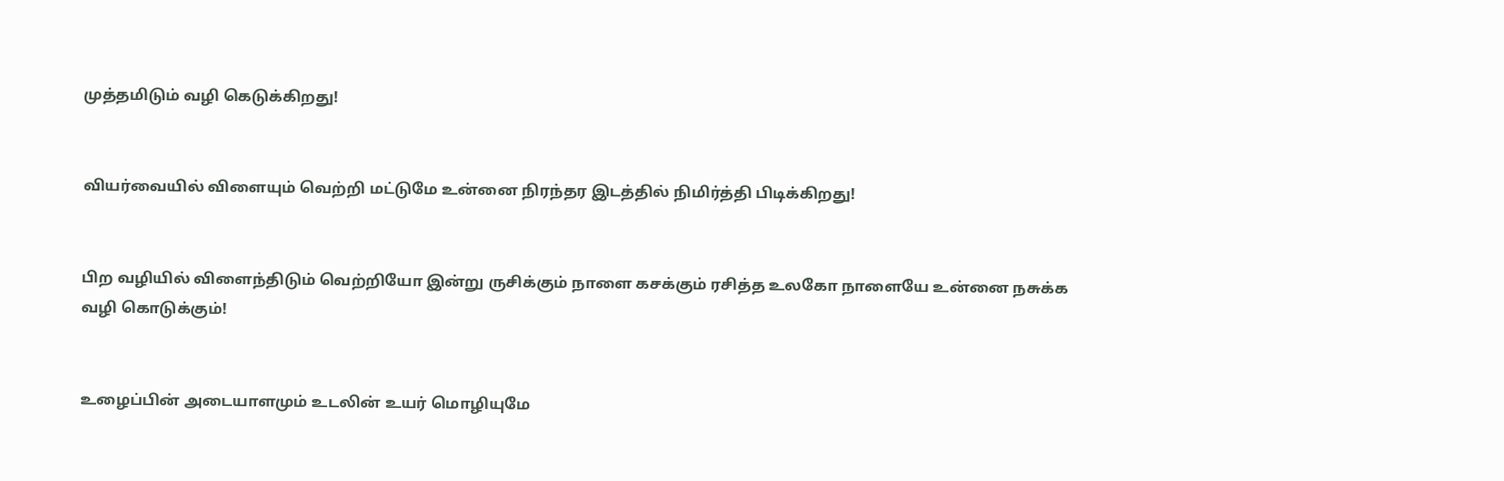முத்தமிடும் வழி கெடுக்கிறது!


வியர்வையில் விளையும் வெற்றி மட்டுமே உன்னை நிரந்தர இடத்தில் நிமிர்த்தி பிடிக்கிறது!


பிற வழியில் விளைந்திடும் வெற்றியோ இன்று ருசிக்கும் நாளை கசக்கும் ரசித்த உலகோ நாளையே உன்னை நசுக்க வழி கொடுக்கும்!


உழைப்பின் அடையாளமும் உடலின் உயர் மொழியுமே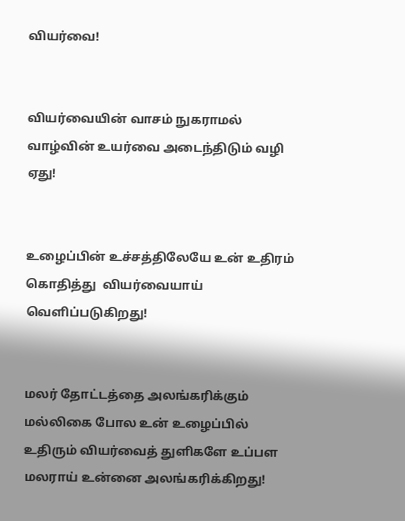வியர்வை!


வியர்வையின் வாசம் நுகராமல் வாழ்வின் உயர்வை அடைந்திடும் வழி ஏது!


உழைப்பின் உச்சத்திலேயே உன் உதிரம் கொதித்து  வியர்வையாய் வெளிப்படுகிறது!


மலர் தோட்டத்தை அலங்கரிக்கும் மல்லிகை போல உன் உழைப்பில் உதிரும் வியர்வைத் துளிகளே உப்பள மலராய் உன்னை அலங்கரிக்கிறது!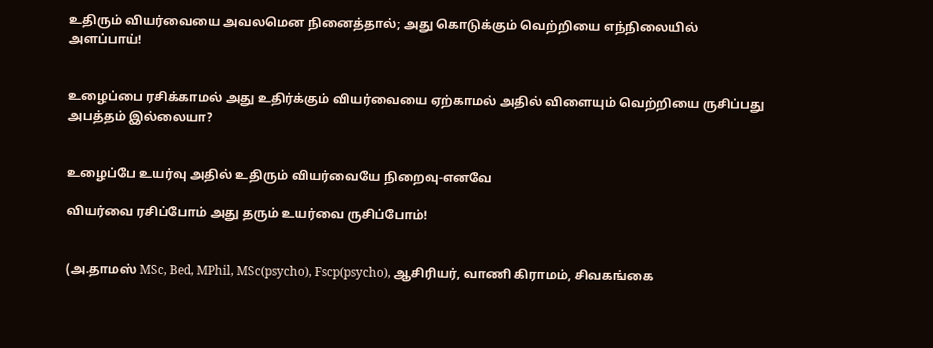உதிரும் வியர்வையை அவலமென நினைத்தால்; அது கொடுக்கும் வெற்றியை எந்நிலையில் அளப்பாய்!


உழைப்பை ரசிக்காமல் அது உதிர்க்கும் வியர்வையை ஏற்காமல் அதில் விளையும் வெற்றியை ருசிப்பது அபத்தம் இல்லையா?


உழைப்பே உயர்வு அதில் உதிரும் வியர்வையே நிறைவு-எனவே

வியர்வை ரசிப்போம் அது தரும் உயர்வை ருசிப்போம்!


(அ.தாமஸ் MSc, Bed, MPhil, MSc(psycho), Fscp(psycho), ஆசிரியர், வாணி கிராமம், சிவகங்கை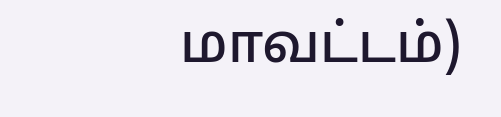மாவட்டம்)